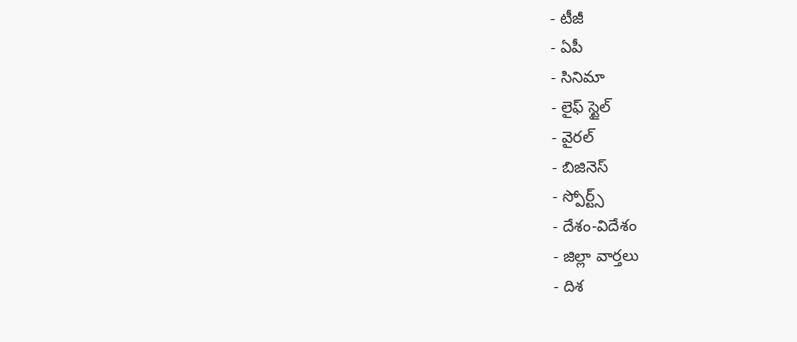- టీజీ
- ఏపీ
- సినిమా
- లైఫ్ స్టైల్
- వైరల్
- బిజినెస్
- స్పోర్ట్స్
- దేశం-విదేశం
- జిల్లా వార్తలు
- దిశ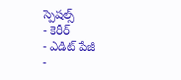స్పెషల్స్
- కెరీర్
- ఎడిట్ పేజీ
-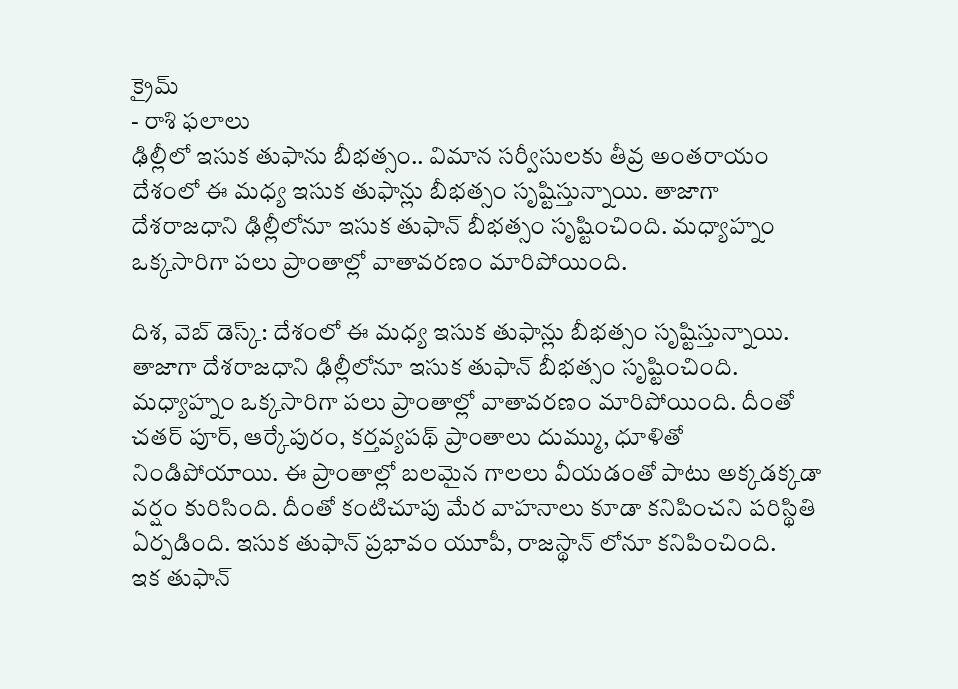క్రైమ్
- రాశి ఫలాలు
ఢిల్లీలో ఇసుక తుఫాను బీభత్సం.. విమాన సర్వీసులకు తీవ్ర అంతరాయం
దేశంలో ఈ మధ్య ఇసుక తుఫాన్లు బీభత్సం సృష్టిస్తున్నాయి. తాజాగా దేశరాజధాని ఢిల్లీలోనూ ఇసుక తుఫాన్ బీభత్సం సృష్టించింది. మధ్యాహ్నం ఒక్కసారిగా పలు ప్రాంతాల్లో వాతావరణం మారిపోయింది.

దిశ, వెబ్ డెస్క్: దేశంలో ఈ మధ్య ఇసుక తుఫాన్లు బీభత్సం సృష్టిస్తున్నాయి. తాజాగా దేశరాజధాని ఢిల్లీలోనూ ఇసుక తుఫాన్ బీభత్సం సృష్టించింది. మధ్యాహ్నం ఒక్కసారిగా పలు ప్రాంతాల్లో వాతావరణం మారిపోయింది. దీంతో చతర్ పూర్, ఆర్కేపురం, కర్తవ్యపథ్ ప్రాంతాలు దుమ్ము, ధూళితో నిండిపోయాయి. ఈ ప్రాంతాల్లో బలమైన గాలలు వీయడంతో పాటు అక్కడక్కడా వర్షం కురిసింది. దీంతో కంటిచూపు మేర వాహనాలు కూడా కనిపించని పరిస్థితి ఏర్పడింది. ఇసుక తుఫాన్ ప్రభావం యూపీ, రాజస్థాన్ లోనూ కనిపించింది.
ఇక తుఫాన్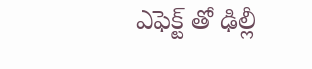ఎఫెక్ట్ తో ఢిల్లీ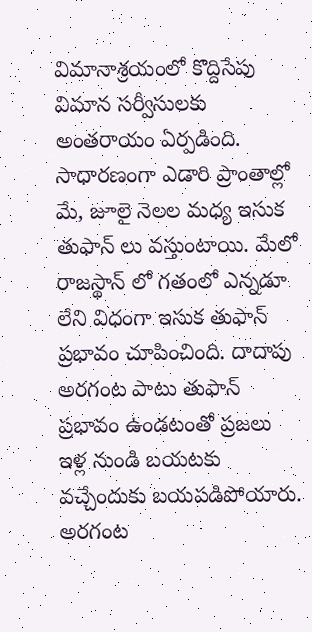విమానాశ్రయంలో కొద్దిసేపు విమాన సర్వీసులకు అంతరాయం ఏర్పడింది. సాధారణంగా ఎడారి ప్రాంతాల్లో మే, జూలై నెలల మధ్య ఇసుక తుఫాన్ లు వస్తుంటాయి. మేలో రాజస్థాన్ లో గతంలో ఎన్నడూ లేని విధంగా ఇసుక తుఫాన్ ప్రభావం చూపించింది. దాదాపు అరగంట పాటు తుఫాన్ ప్రభావం ఉండటంతో ప్రజలు ఇళ్ల నుండి బయటకు వచ్చేందుకు బయపడిపోయారు. అరగంట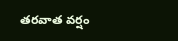తరవాత వర్షం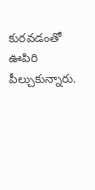కురవడంతో ఊపిరి పీల్చుకున్నారు.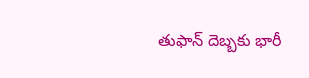తుఫాన్ దెబ్బకు భారీ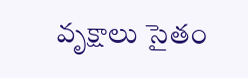వృక్షాలు సైతం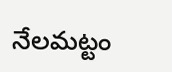నేలమట్టం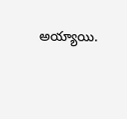అయ్యాయి.